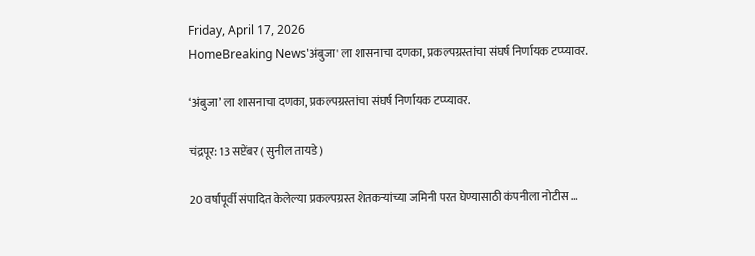Friday, April 17, 2026
HomeBreaking News'अंबुजा' ला शासनाचा दणका, प्रकल्पग्रस्तांचा संघर्ष निर्णायक टप्प्यावर.

‘अंबुजा’ ला शासनाचा दणका, प्रकल्पग्रस्तांचा संघर्ष निर्णायक टप्प्यावर.

चंद्रपूर: 13 सप्टेंबर ( सुनील तायडे )

20 वर्षांपूर्वी संपादित केलेल्या प्रकल्पग्रस्त शेतकऱ्यांच्या जमिनी परत घेण्यासाठी कंपनीला नोटीस …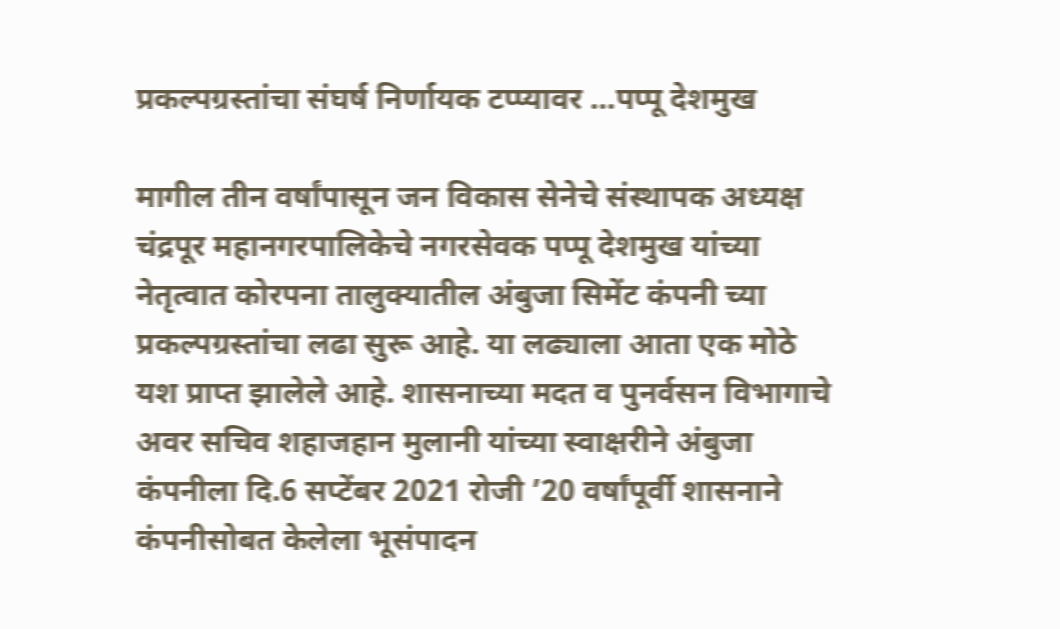प्रकल्पग्रस्तांचा संघर्ष निर्णायक टप्प्यावर …पप्पू देशमुख

मागील तीन वर्षांपासून जन विकास सेनेचे संस्थापक अध्यक्ष चंद्रपूर महानगरपालिकेचे नगरसेवक पप्पू देशमुख यांच्या नेतृत्वात कोरपना तालुक्यातील अंबुजा सिमेंट कंपनी च्या प्रकल्पग्रस्तांचा लढा सुरू आहे. या लढ्याला आता एक मोठे यश प्राप्त झालेले आहे. शासनाच्या मदत व पुनर्वसन विभागाचे अवर सचिव शहाजहान मुलानी यांच्या स्वाक्षरीने अंबुजा कंपनीला दि.6 सप्टेंबर 2021 रोजी ’20 वर्षांपूर्वी शासनाने कंपनीसोबत केलेला भूसंपादन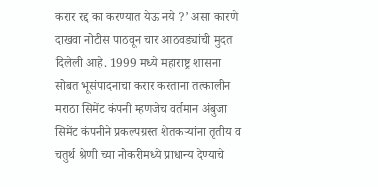करार रद्द का करण्यात येऊ नये ?’ असा कारणे दाखवा नोटीस पाठवून चार आठवड्यांची मुदत दिलेली आहे. 1999 मध्ये महाराष्ट्र शासना सोबत भूसंपादनाचा करार करताना तत्कालीन मराठा सिमेंट कंपनी म्हणजेच वर्तमान अंबुजा सिमेंट कंपनीने प्रकल्पग्रस्त शेतकऱ्यांना तृतीय व चतुर्थ श्रेणी च्या नोकरीमध्ये प्राधान्य देण्याचे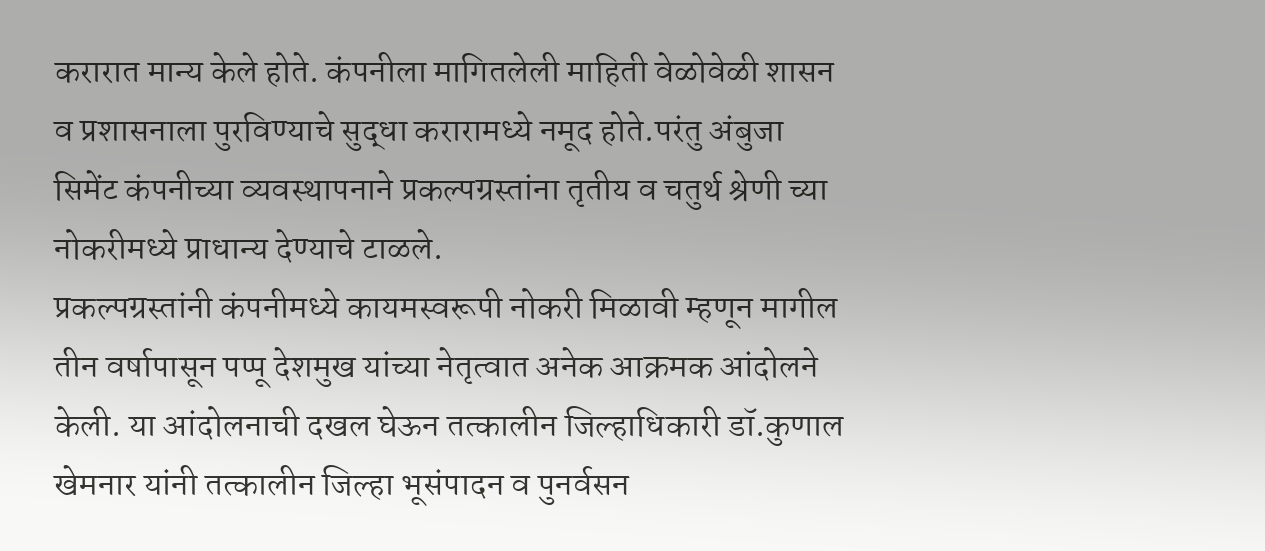करारात मान्य केले होते. कंपनीला मागितलेली माहिती वेळोवेळी शासन व प्रशासनाला पुरविण्याचे सुद्धा करारामध्ये नमूद होते.परंतु अंबुजा सिमेंट कंपनीच्या व्यवस्थापनाने प्रकल्पग्रस्तांना तृतीय व चतुर्थ श्रेणी च्या नोकरीमध्ये प्राधान्य देण्याचे टाळले.
प्रकल्पग्रस्तांनी कंपनीमध्ये कायमस्वरूपी नोकरी मिळावी म्हणून मागील तीन वर्षापासून पप्पू देशमुख यांच्या नेतृत्वात अनेक आक्रमक आंदोलने केली. या आंदोलनाची दखल घेऊन तत्कालीन जिल्हाधिकारी डॉ.कुणाल खेमनार यांनी तत्कालीन जिल्हा भूसंपादन व पुनर्वसन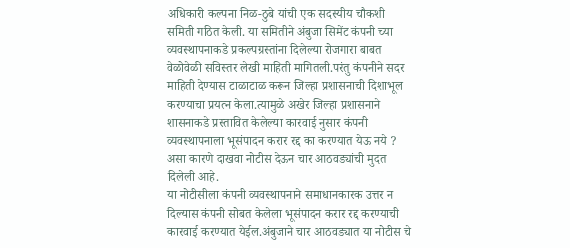अधिकारी कल्पना निळ-ठुबे यांची एक सदस्यीय चौकशी समिती गठित केली. या समितीने अंबुजा सिमेंट कंपनी च्या व्यवस्थापनाकडे प्रकल्पग्रस्तांना दिलेल्या रोजगारा बाबत वेळोवेळी सविस्तर लेखी माहिती मागितली.परंतु कंपनीने सदर माहिती देण्यास टाळाटाळ करून जिल्हा प्रशासनाची दिशाभूल करण्याचा प्रयत्न केला.त्यामुळे अखेर जिल्हा प्रशासनाने शासनाकडे प्रस्तावित केलेल्या कारवाई नुसार कंपनी व्यवस्थापनाला भूसंपादन करार रद्द का करण्यात येऊ नये ? असा कारणे दाखवा नोटीस देऊन चार आठवड्यांची मुदत दिलेली आहे.
या नोटीसीला कंपनी व्यवस्थापनाने समाधानकारक उत्तर न दिल्यास कंपनी सोबत केलेला भूसंपादन करार रद्द करण्याची कारवाई करण्यात येईल.अंबुजाने चार आठवड्यात या नोटीस चे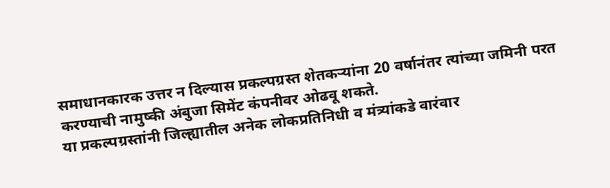समाधानकारक उत्तर न दिल्यास प्रकल्पग्रस्त शेतकऱ्यांना 20 वर्षानंतर त्यांच्या जमिनी परत करण्याची नामुष्की अंबुजा सिमेंट कंपनीवर ओढवू शकते.
या प्रकल्पग्रस्तांनी जिल्ह्यातील अनेक लोकप्रतिनिधी व मंत्र्यांकडे वारंवार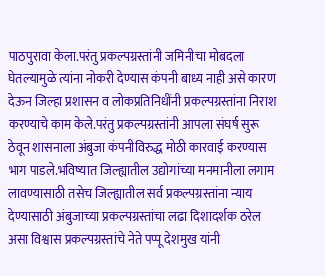पाठपुरावा केला.परंतु प्रकल्पग्रस्तांनी जमिनीचा मोबदला घेतल्यामुळे त्यांना नोकरी देण्यास कंपनी बाध्य नाही असे कारण देऊन जिल्हा प्रशासन व लोकप्रतिनिधींनी प्रकल्पग्रस्तांना निराश करण्याचे काम केले.परंतु प्रकल्पग्रस्तांनी आपला संघर्ष सुरू ठेवून शासनाला अंबुजा कंपनीविरुद्ध मोठी कारवाई करण्यास भाग पाडले.भविष्यात जिल्ह्यातील उद्योगांच्या मनमानीला लगाम लावण्यासाठी तसेच जिल्ह्यातील सर्व प्रकल्पग्रस्तांना न्याय देण्यासाठी अंबुजाच्या प्रकल्पग्रस्तांचा लढा दिशादर्शक ठरेल असा विश्वास प्रकल्पग्रस्तांचे नेते पप्पू देशमुख यांनी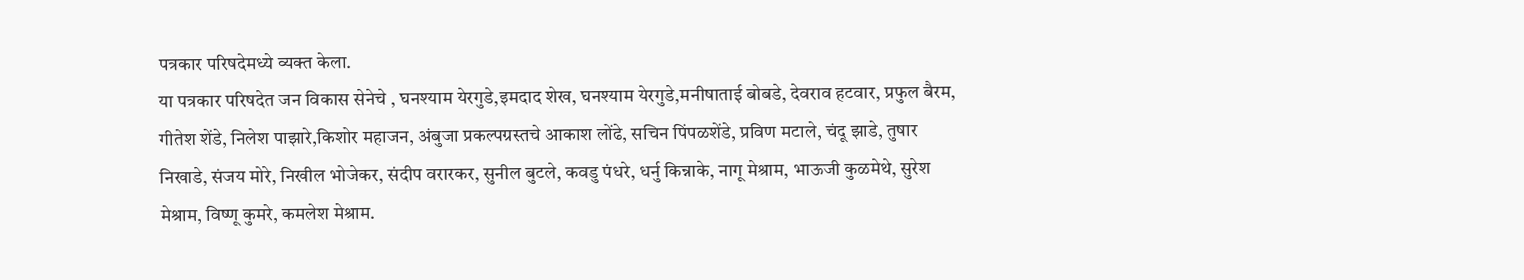पत्रकार परिषदेमध्ये व्यक्त केला.
या पत्रकार परिषदेत जन विकास सेनेचे , घनश्याम येरगुडे,इमदाद शेख, घनश्याम येरगुडे,मनीषाताई बोबडे, देवराव हटवार, प्रफुल बैरम, गीतेश शेंडे, निलेश पाझारे,किशोर महाजन, अंबुजा प्रकल्पग्रस्तचे आकाश लोंढे, सचिन पिंपळशेंडे, प्रविण मटाले, चंदू झाडे, तुषार निखाडे, संजय मोरे, निखील भोजेकर, संदीप वरारकर, सुनील बुटले, कवडु पंधरे, धर्नु किन्नाके, नागू मेश्राम, भाऊजी कुळमेथे, सुरेश मेश्राम, विष्णू कुमरे, कमलेश मेश्राम.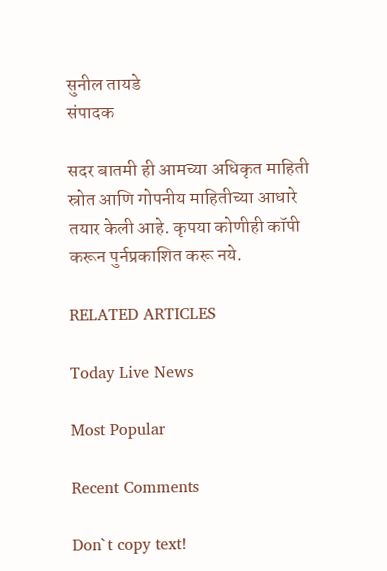सुनील तायडे                                        संपादक

सदर बातमी ही आमच्या अधिकृत माहिती स्रोत आणि गोपनीय माहितीच्या आधारे तयार केली आहे. कृपया कोणीही कॉपी करून पुर्नप्रकाशित करू नये.

RELATED ARTICLES

Today Live News

Most Popular

Recent Comments

Don`t copy text!